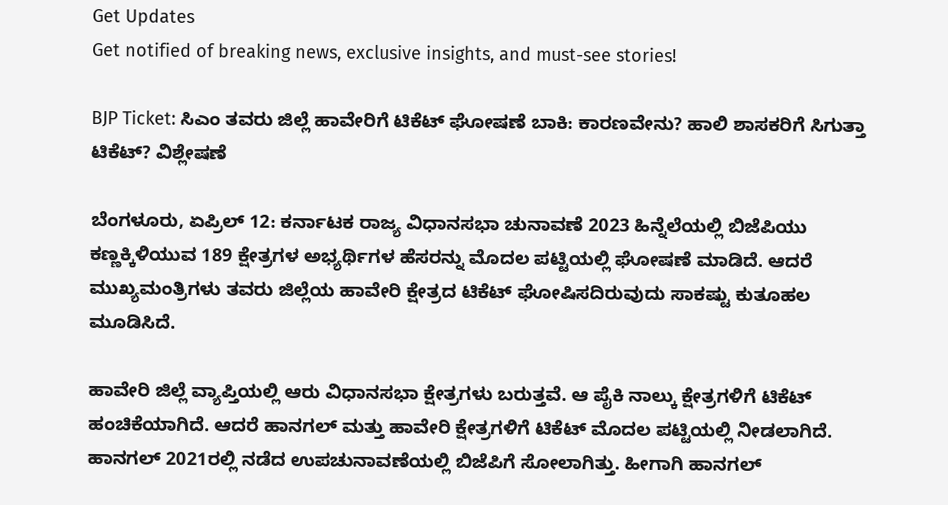Get Updates
Get notified of breaking news, exclusive insights, and must-see stories!

BJP Ticket: ಸಿಎಂ ತವರು ಜಿಲ್ಲೆ ಹಾವೇರಿಗೆ ಟಿಕೆಟ್ ಘೋಷಣೆ ಬಾಕಿ: ಕಾರಣವೇನು? ಹಾಲಿ ಶಾಸಕರಿಗೆ ಸಿಗುತ್ತಾ ಟಿಕೆಟ್? ವಿಶ್ಲೇಷಣೆ

ಬೆಂಗಳೂರು, ಏಪ್ರಿಲ್ 12: ಕರ್ನಾಟಕ ರಾಜ್ಯ ವಿಧಾನಸಭಾ ಚುನಾವಣೆ 2023 ಹಿನ್ನೆಲೆಯಲ್ಲಿ ಬಿಜೆಪಿಯು ಕಣ್ಣಕ್ಕಿಳಿಯುವ 189 ಕ್ಷೇತ್ರಗಳ ಅಭ್ಯರ್ಥಿಗಳ ಹೆಸರನ್ನು ಮೊದಲ ಪಟ್ಟಿಯಲ್ಲಿ ಘೋಷಣೆ ಮಾಡಿದೆ. ಆದರೆ ಮುಖ್ಯಮಂತ್ರಿಗಳು ತವರು ಜಿಲ್ಲೆಯ ಹಾವೇರಿ ಕ್ಷೇತ್ರದ ಟಿಕೆಟ್ ಘೋಷಿಸದಿರುವುದು ಸಾಕಷ್ಟು ಕುತೂಹಲ ಮೂಡಿಸಿದೆ.

ಹಾವೇರಿ ಜಿಲ್ಲೆ ವ್ಯಾಪ್ತಿಯಲ್ಲಿ ಆರು ವಿಧಾನಸಭಾ ಕ್ಷೇತ್ರಗಳು ಬರುತ್ತವೆ. ಆ ಪೈಕಿ ನಾಲ್ಕು ಕ್ಷೇತ್ರಗಳಿಗೆ ಟಿಕೆಟ್ ಹಂಚಿಕೆಯಾಗಿದೆ. ಆದರೆ ಹಾನಗಲ್ ಮತ್ತು ಹಾವೇರಿ ಕ್ಷೇತ್ರಗಳಿಗೆ ಟಿಕೆಟ್ ಮೊದಲ ಪಟ್ಟಿಯಲ್ಲಿ ನೀಡಲಾಗಿದೆ. ಹಾನಗಲ್‌ 2021ರಲ್ಲಿ ನಡೆದ ಉಪಚುನಾವಣೆಯಲ್ಲಿ ಬಿಜೆಪಿಗೆ ಸೋಲಾಗಿತ್ತು. ಹೀಗಾಗಿ ಹಾನಗಲ್‌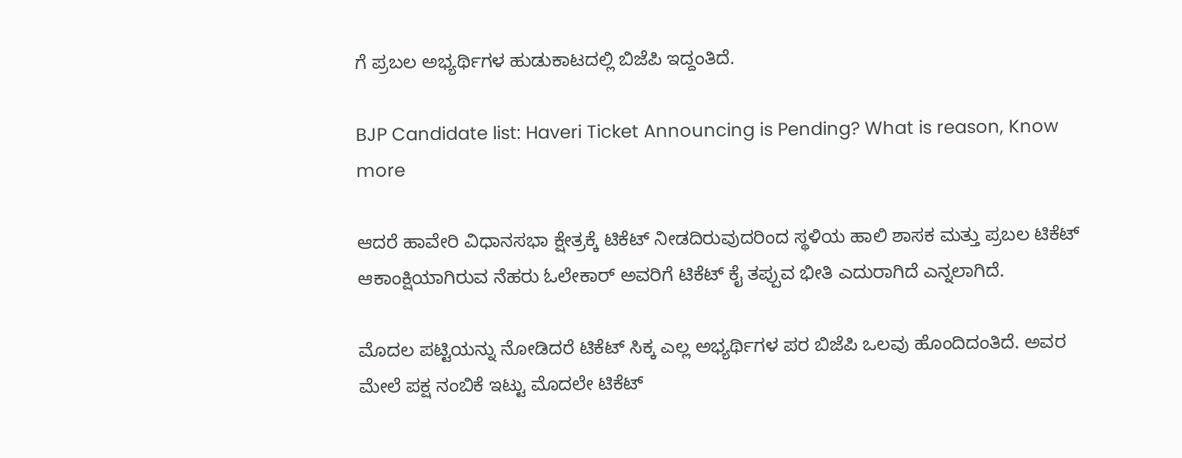ಗೆ ಪ್ರಬಲ ಅಭ್ಯರ್ಥಿಗಳ ಹುಡುಕಾಟದಲ್ಲಿ ಬಿಜೆಪಿ ಇದ್ದಂತಿದೆ.

BJP Candidate list: Haveri Ticket Announcing is Pending? What is reason, Know more

ಆದರೆ ಹಾವೇರಿ ವಿಧಾನಸಭಾ ಕ್ಷೇತ್ರಕ್ಕೆ ಟಿಕೆಟ್ ನೀಡದಿರುವುದರಿಂದ ಸ್ಥಳಿಯ ಹಾಲಿ ಶಾಸಕ ಮತ್ತು ಪ್ರಬಲ ಟಿಕೆಟ್ ಆಕಾಂಕ್ಷಿಯಾಗಿರುವ ನೆಹರು ಓಲೇಕಾರ್ ಅವರಿಗೆ ಟಿಕೆಟ್ ಕೈ ತಪ್ಪುವ ಭೀತಿ ಎದುರಾಗಿದೆ ಎನ್ನಲಾಗಿದೆ.

ಮೊದಲ ಪಟ್ಟಿಯನ್ನು ನೋಡಿದರೆ ಟಿಕೆಟ್ ಸಿಕ್ಕ ಎಲ್ಲ ಅಭ್ಯರ್ಥಿಗಳ ಪರ ಬಿಜೆಪಿ ಒಲವು ಹೊಂದಿದಂತಿದೆ. ಅವರ ಮೇಲೆ ಪಕ್ಷ ನಂಬಿಕೆ ಇಟ್ಟು ಮೊದಲೇ ಟಿಕೆಟ್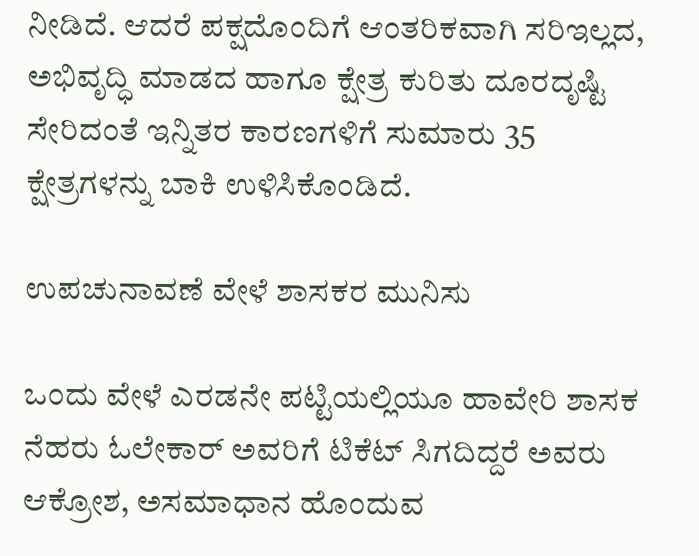ನೀಡಿದೆ. ಆದರೆ ಪಕ್ಷದೊಂದಿಗೆ ಆಂತರಿಕವಾಗಿ ಸರಿಇಲ್ಲದ, ಅಭಿವೃದ್ಧಿ ಮಾಡದ ಹಾಗೂ ಕ್ಷೇತ್ರ ಕುರಿತು ದೂರದೃಷ್ಟಿ ಸೇರಿದಂತೆ ಇನ್ನಿತರ ಕಾರಣಗಳಿಗೆ ಸುಮಾರು 35 ಕ್ಷೇತ್ರಗಳನ್ನು ಬಾಕಿ ಉಳಿಸಿಕೊಂಡಿದೆ.

ಉಪಚುನಾವಣೆ ವೇಳೆ ಶಾಸಕರ ಮುನಿಸು

ಒಂದು ವೇಳೆ ಎರಡನೇ ಪಟ್ಟಿಯಲ್ಲಿಯೂ ಹಾವೇರಿ ಶಾಸಕ ನೆಹರು ಓಲೇಕಾರ್ ಅವರಿಗೆ ಟಿಕೆಟ್ ಸಿಗದಿದ್ದರೆ ಅವರು ಆಕ್ರೋಶ, ಅಸಮಾಧಾನ ಹೊಂದುವ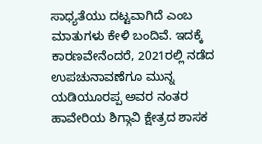ಸಾಧ್ಯತೆಯು ದಟ್ಟವಾಗಿದೆ ಎಂಬ ಮಾತುಗಳು ಕೇಳಿ ಬಂದಿವೆ. ಇದಕ್ಕೆ ಕಾರಣವೇನೆಂದರೆ, 2021ರಲ್ಲಿ ನಡೆದ ಉಪಚುನಾವಣೆಗೂ ಮುನ್ನ ಯಡಿಯೂರಪ್ಪ ಅವರ ನಂತರ ಹಾವೇರಿಯ ಶಿಗ್ಗಾವಿ ಕ್ಷೇತ್ರದ ಶಾಸಕ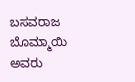ಬಸವರಾಜ ಬೊಮ್ಮಾಯಿ ಅವರು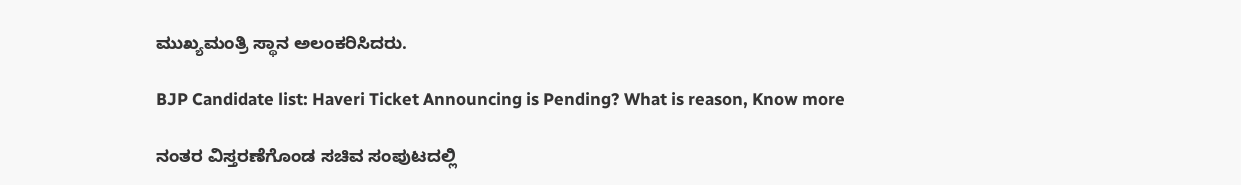ಮುಖ್ಯಮಂತ್ರಿ ಸ್ಥಾನ ಅಲಂಕರಿಸಿದರು.

BJP Candidate list: Haveri Ticket Announcing is Pending? What is reason, Know more

ನಂತರ ವಿಸ್ತರಣೆಗೊಂಡ ಸಚಿವ ಸಂಪುಟದಲ್ಲಿ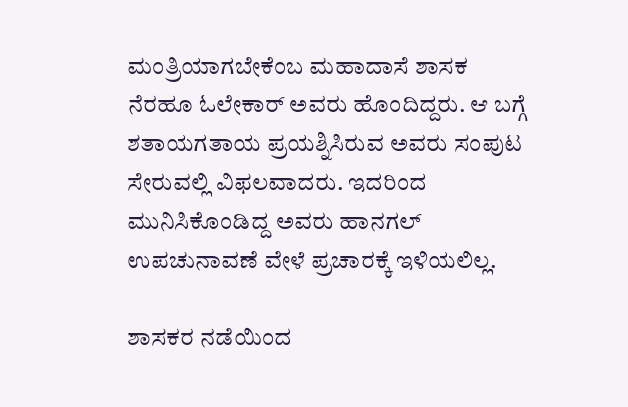ಮಂತ್ರಿಯಾಗಬೇಕೆಂಬ ಮಹಾದಾಸೆ ಶಾಸಕ ನೆರಹೂ ಓಲೇಕಾರ್ ಅವರು ಹೊಂದಿದ್ದರು. ಆ ಬಗ್ಗೆ ಶತಾಯಗತಾಯ ಪ್ರಯಶ್ನಿಸಿರುವ ಅವರು ಸಂಪುಟ ಸೇರುವಲ್ಲಿ ವಿಫಲವಾದರು. ಇದರಿಂದ ಮುನಿಸಿಕೊಂಡಿದ್ದ ಅವರು ಹಾನಗಲ್ ಉಪಚುನಾವಣೆ ವೇಳೆ ಪ್ರಚಾರಕ್ಕೆ ಇಳಿಯಲಿಲ್ಲ.

ಶಾಸಕರ ನಡೆಯಿಂದ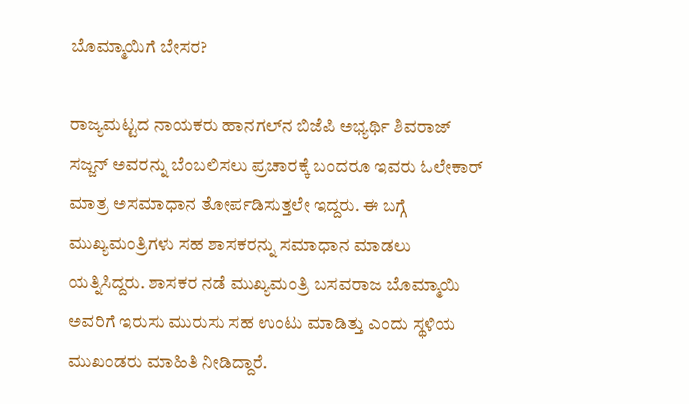ಬೊಮ್ಮಾಯಿಗೆ ಬೇಸರ?

ರಾಜ್ಯಮಟ್ಟದ ನಾಯಕರು ಹಾನಗಲ್‌ನ ಬಿಜೆಪಿ ಅಭ್ಯರ್ಥಿ ಶಿವರಾಜ್ ಸಜ್ಜನ್ ಅವರನ್ನು ಬೆಂಬಲಿಸಲು ಪ್ರಚಾರಕ್ಕೆ ಬಂದರೂ ಇವರು ಓಲೇಕಾರ್ ಮಾತ್ರ ಅಸಮಾಧಾನ ತೋರ್ಪಡಿಸುತ್ತಲೇ ಇದ್ದರು. ಈ ಬಗ್ಗೆ ಮುಖ್ಯಮಂತ್ರಿಗಳು ಸಹ ಶಾಸಕರನ್ನು ಸಮಾಧಾನ ಮಾಡಲು ಯತ್ನಿಸಿದ್ದರು. ಶಾಸಕರ ನಡೆ ಮುಖ್ಯಮಂತ್ರಿ ಬಸವರಾಜ ಬೊಮ್ಮಾಯಿ ಅವರಿಗೆ ಇರುಸು ಮುರುಸು ಸಹ ಉಂಟು ಮಾಡಿತ್ತು ಎಂದು ಸ್ಥಳಿಯ ಮುಖಂಡರು ಮಾಹಿತಿ ನೀಡಿದ್ದಾರೆ.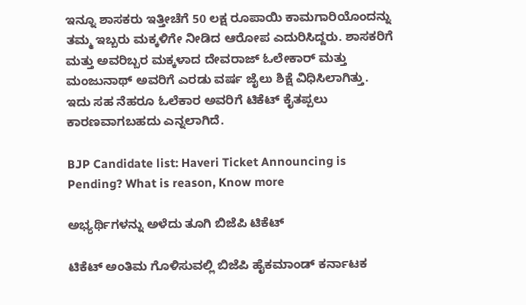ಇನ್ನೂ ಶಾಸಕರು ಇತ್ತೀಚೆಗೆ 50 ಲಕ್ಷ ರೂಪಾಯಿ ಕಾಮಗಾರಿಯೊಂದನ್ನು ತಮ್ಮ ಇಬ್ಬರು ಮಕ್ಕಳಿಗೇ ನೀಡಿದ ಆರೋಪ ಎದುರಿಸಿದ್ದರು. ಶಾಸಕರಿಗೆ ಮತ್ತು ಅವರಿಬ್ಬರ ಮಕ್ಕಳಾದ ದೇವರಾಜ್ ಓಲೇಕಾರ್ ಮತ್ತು ಮಂಜುನಾಥ್ ಅವರಿಗೆ ಎರಡು ವರ್ಷ ಜೈಲು ಶಿಕ್ಷೆ ವಿಧಿಸಿಲಾಗಿತ್ತು. ಇದು ಸಹ ನೆಹರೂ ಓಲೆಕಾರ ಅವರಿಗೆ ಟಿಕೆಟ್ ಕೈತಪ್ಪಲು ಕಾರಣವಾಗಬಹದು ಎನ್ನಲಾಗಿದೆ.

BJP Candidate list: Haveri Ticket Announcing is Pending? What is reason, Know more

ಅಭ್ಯರ್ಥಿಗಳನ್ನು ಅಳೆದು ತೂಗಿ ಬಿಜೆಪಿ ಟಿಕೆಟ್

ಟಿಕೆಟ್ ಅಂತಿಮ ಗೊಳಿಸುವಲ್ಲಿ ಬಿಜೆಪಿ ಹೈಕಮಾಂಡ್ ಕರ್ನಾಟಕ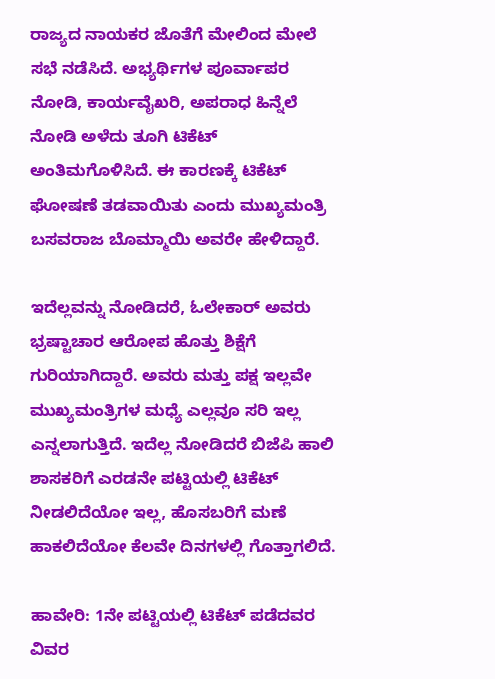ರಾಜ್ಯದ ನಾಯಕರ ಜೊತೆಗೆ ಮೇಲಿಂದ ಮೇಲೆ ಸಭೆ ನಡೆಸಿದೆ. ಅಭ್ಯರ್ಥಿಗಳ ಪೂರ್ವಾಪರ ನೋಡಿ, ಕಾರ್ಯವೈಖರಿ, ಅಪರಾಧ ಹಿನ್ನೆಲೆ ನೋಡಿ ಅಳೆದು ತೂಗಿ ಟಿಕೆಟ್ ಅಂತಿಮಗೊಳಿಸಿದೆ. ಈ ಕಾರಣಕ್ಕೆ ಟಿಕೆಟ್ ಘೋಷಣೆ ತಡವಾಯಿತು ಎಂದು ಮುಖ್ಯಮಂತ್ರಿ ಬಸವರಾಜ ಬೊಮ್ಮಾಯಿ ಅವರೇ ಹೇಳಿದ್ದಾರೆ.

ಇದೆಲ್ಲವನ್ನು ನೋಡಿದರೆ, ಓಲೇಕಾರ್ ಅವರು ಭ್ರಷ್ಟಾಚಾರ ಆರೋಪ ಹೊತ್ತು ಶಿಕ್ಷೆಗೆ ಗುರಿಯಾಗಿದ್ದಾರೆ. ಅವರು ಮತ್ತು ಪಕ್ಷ ಇಲ್ಲವೇ ಮುಖ್ಯಮಂತ್ರಿಗಳ ಮಧ್ಯೆ ಎಲ್ಲವೂ ಸರಿ ಇಲ್ಲ ಎನ್ನಲಾಗುತ್ತಿದೆ. ಇದೆಲ್ಲ ನೋಡಿದರೆ ಬಿಜೆಪಿ ಹಾಲಿ ಶಾಸಕರಿಗೆ ಎರಡನೇ ಪಟ್ಟಿಯಲ್ಲಿ ಟಿಕೆಟ್ ನೀಡಲಿದೆಯೋ ಇಲ್ಲ, ಹೊಸಬರಿಗೆ ಮಣೆ ಹಾಕಲಿದೆಯೋ ಕೆಲವೇ ದಿನಗಳಲ್ಲಿ ಗೊತ್ತಾಗಲಿದೆ.

ಹಾವೇರಿ: 1ನೇ ಪಟ್ಟಿಯಲ್ಲಿ ಟಿಕೆಟ್ ಪಡೆದವರ ವಿವರ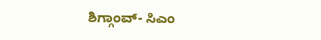ಶಿಗ್ಗಾಂವ್- ಸಿಎಂ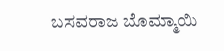ಬಸವರಾಜ ಬೊಮ್ಮಾಯಿ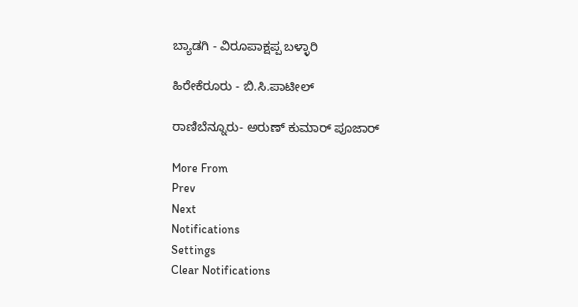ಬ್ಯಾಡಗಿ - ವಿರೂಪಾಕ್ಷಪ್ಪ ಬಳ್ಳಾರಿ

ಹಿರೇಕೆರೂರು - ಬಿ.ಸಿ.ಪಾಟೀಲ್

ರಾಣಿಬೆನ್ನೂರು- ಅರುಣ್ ಕುಮಾರ್ ಪೂಜಾರ್

More From
Prev
Next
Notifications
Settings
Clear Notifications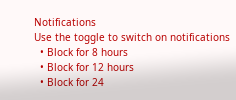Notifications
Use the toggle to switch on notifications
  • Block for 8 hours
  • Block for 12 hours
  • Block for 24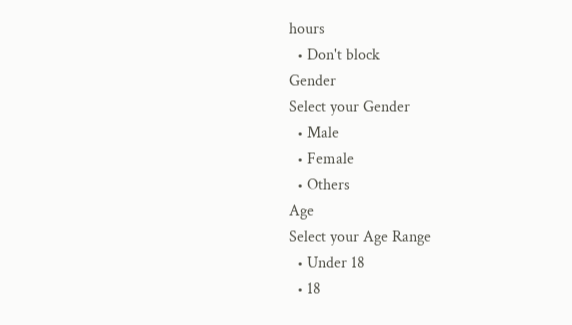hours
  • Don't block
Gender
Select your Gender
  • Male
  • Female
  • Others
Age
Select your Age Range
  • Under 18
  • 18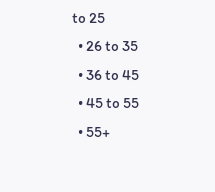to 25
  • 26 to 35
  • 36 to 45
  • 45 to 55
  • 55+